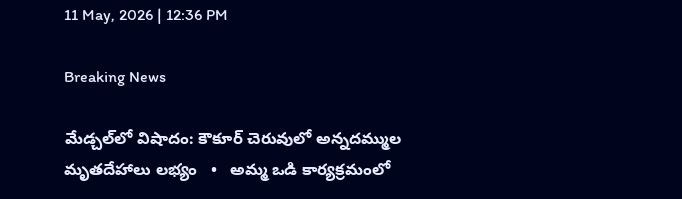11 May, 2026 | 12:36 PM

Breaking News

మేడ్చల్‌లో విషాదం: కౌకూర్ చెరువులో అన్నదమ్ముల మృతదేహాలు లభ్యం   •   అమ్మ ఒడి కార్యక్రమంలో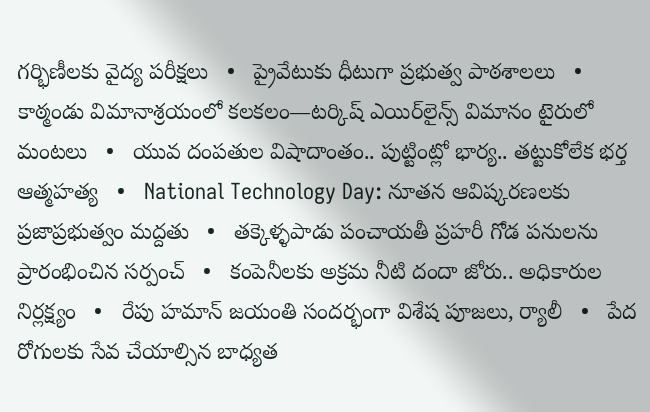గర్భిణీలకు వైద్య పరీక్షలు   •   ప్రైవేటుకు ధీటుగా ప్రభుత్వ పాఠశాలలు   •   కాఠ్మండు విమానాశ్రయంలో కలకలం—టర్కిష్ ఎయిర్‌లైన్స్ విమానం టైరులో మంటలు   •   యువ దంపతుల విషాదాంతం.. పుట్టింట్లో భార్య.. తట్టుకోలేక భర్త ఆత్మహత్య   •   National Technology Day: నూతన ఆవిష్కరణలకు ప్రజాప్రభుత్వం మద్దతు   •   తక్కెళ్ళపాడు పంచాయతీ ప్రహరీ గోడ పనులను ప్రారంభించిన సర్పంచ్   •   కంపెనీలకు అక్రమ నీటి దందా జోరు.. అధికారుల నిర్లక్ష్యం   •   రేపు హమాన్ జయంతి సందర్భంగా విశేష పూజలు, ర్యాలీ   •   పేద రోగులకు సేవ చేయాల్సిన బాధ్యత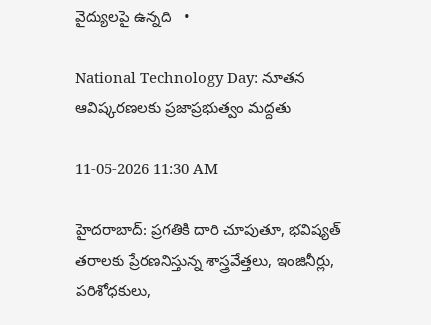వైద్యులపై ఉన్నది   •

National Technology Day: నూతన ఆవిష్కరణలకు ప్రజాప్రభుత్వం మద్దతు

11-05-2026 11:30 AM

హైదరాబాద్: ప్రగతికి దారి చూపుతూ, భవిష్యత్ తరాలకు ప్రేరణనిస్తున్న శాస్త్రవేత్తలు, ఇంజినీర్లు, పరిశోధకులు,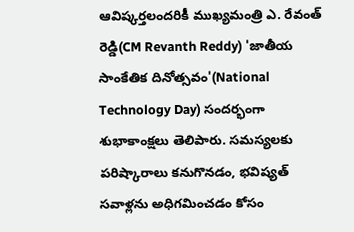ఆవిష్కర్తలందరికీ ముఖ్యమంత్రి ఎ. రేవంత్ రెడ్డి(CM Revanth Reddy) 'జాతీయ సాంకేతిక దినోత్సవం'(National Technology Day) సందర్భంగా శుభాకాంక్షలు తెలిపారు. సమస్యలకు పరిష్కారాలు కనుగొనడం, భవిష్యత్ సవాళ్లను అధిగమించడం కోసం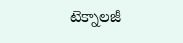టెక్నాలజీ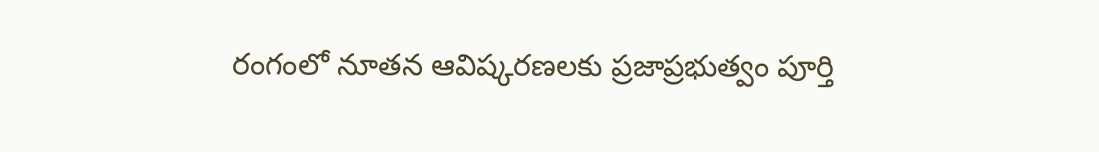రంగంలో నూతన ఆవిష్కరణలకు ప్రజాప్రభుత్వం పూర్తి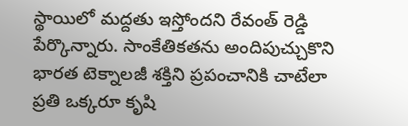స్థాయిలో మద్దతు ఇస్తోందని రేవంత్ రెడ్డి పేర్కొన్నారు. సాంకేతికతను అందిపుచ్చుకొని భారత టెక్నాలజీ శక్తిని ప్రపంచానికి చాటేలా ప్రతి ఒక్కరూ కృషి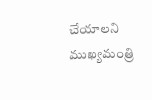చేయాలని ముఖ్యమంత్రి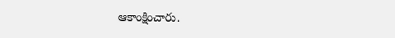ఆకాంక్షించారు.